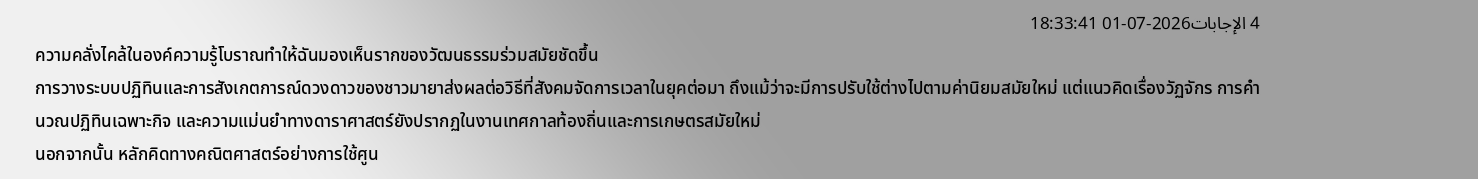4 الإجابات2026-07-01 18:33:41
ความคลั่งไคล้ในองค์ความรู้โบราณทำให้ฉันมองเห็นรากของวัฒนธรรมร่วมสมัยชัดขึ้น
การวางระบบปฏิทินและการสังเกตการณ์ดวงดาวของชาวมายาส่งผลต่อวิธีที่สังคมจัดการเวลาในยุคต่อมา ถึงแม้ว่าจะมีการปรับใช้ต่างไปตามค่านิยมสมัยใหม่ แต่แนวคิดเรื่องวัฏจักร การคำนวณปฏิทินเฉพาะกิจ และความแม่นยำทางดาราศาสตร์ยังปรากฏในงานเทศกาลท้องถิ่นและการเกษตรสมัยใหม่
นอกจากนั้น หลักคิดทางคณิตศาสตร์อย่างการใช้ศูน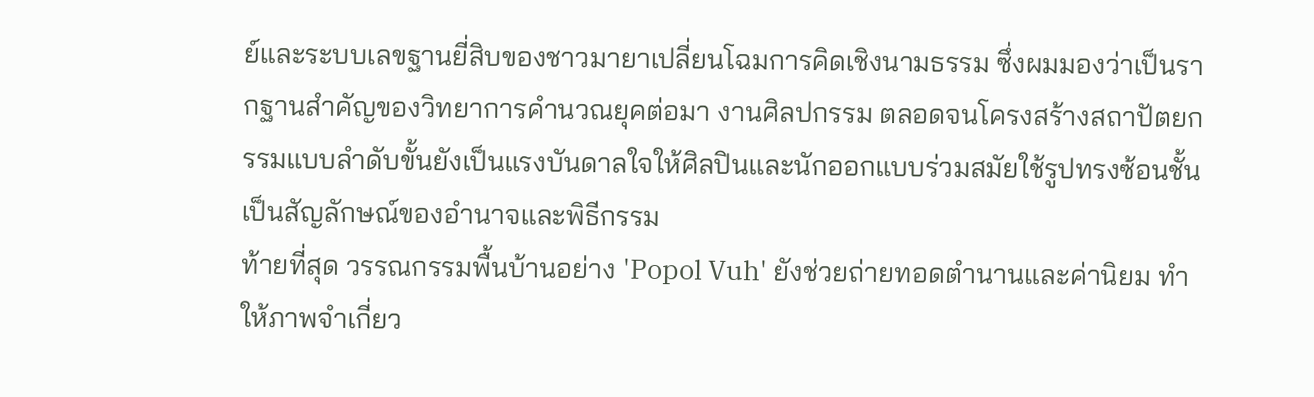ย์และระบบเลขฐานยี่สิบของชาวมายาเปลี่ยนโฉมการคิดเชิงนามธรรม ซึ่งผมมองว่าเป็นรากฐานสำคัญของวิทยาการคำนวณยุคต่อมา งานศิลปกรรม ตลอดจนโครงสร้างสถาปัตยกรรมแบบลำดับขั้นยังเป็นแรงบันดาลใจให้ศิลปินและนักออกแบบร่วมสมัยใช้รูปทรงซ้อนชั้นเป็นสัญลักษณ์ของอำนาจและพิธีกรรม
ท้ายที่สุด วรรณกรรมพื้นบ้านอย่าง 'Popol Vuh' ยังช่วยถ่ายทอดตำนานและค่านิยม ทำให้ภาพจำเกี่ยว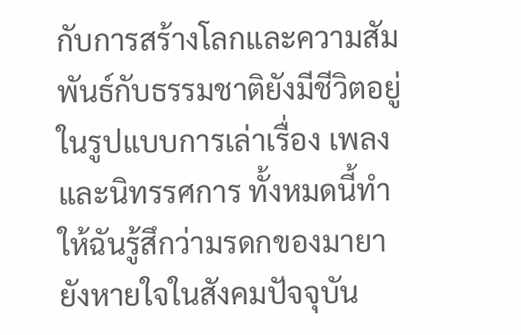กับการสร้างโลกและความสัมพันธ์กับธรรมชาติยังมีชีวิตอยู่ในรูปแบบการเล่าเรื่อง เพลง และนิทรรศการ ทั้งหมดนี้ทำให้ฉันรู้สึกว่ามรดกของมายายังหายใจในสังคมปัจจุบัน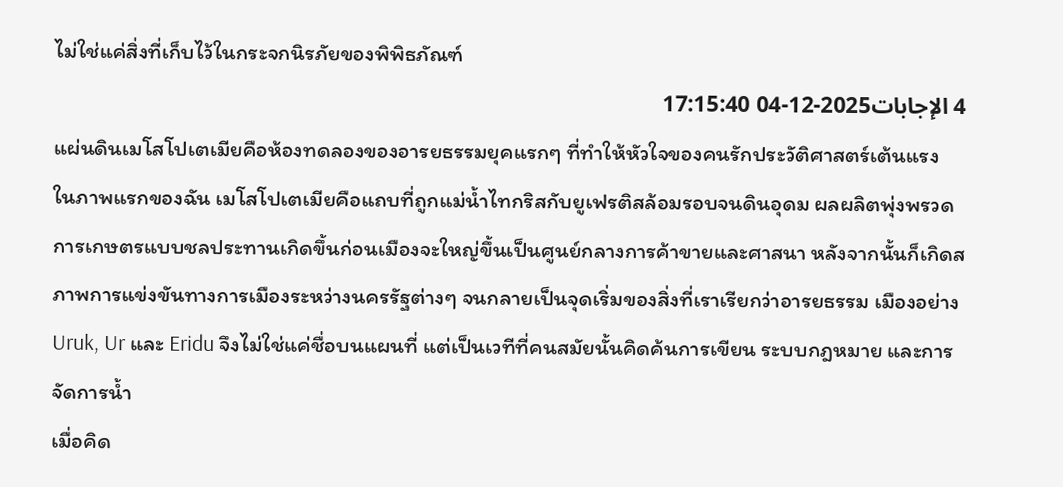ไม่ใช่แค่สิ่งที่เก็บไว้ในกระจกนิรภัยของพิพิธภัณฑ์
4 الإجابات2025-12-04 17:15:40
แผ่นดินเมโสโปเตเมียคือห้องทดลองของอารยธรรมยุคแรกๆ ที่ทำให้หัวใจของคนรักประวัติศาสตร์เต้นแรง
ในภาพแรกของฉัน เมโสโปเตเมียคือแถบที่ถูกแม่น้ำไทกริสกับยูเฟรติสล้อมรอบจนดินอุดม ผลผลิตพุ่งพรวด การเกษตรแบบชลประทานเกิดขึ้นก่อนเมืองจะใหญ่ขึ้นเป็นศูนย์กลางการค้าขายและศาสนา หลังจากนั้นก็เกิดสภาพการแข่งขันทางการเมืองระหว่างนครรัฐต่างๆ จนกลายเป็นจุดเริ่มของสิ่งที่เราเรียกว่าอารยธรรม เมืองอย่าง Uruk, Ur และ Eridu จึงไม่ใช่แค่ชื่อบนแผนที่ แต่เป็นเวทีที่คนสมัยนั้นคิดค้นการเขียน ระบบกฎหมาย และการจัดการน้ำ
เมื่อคิด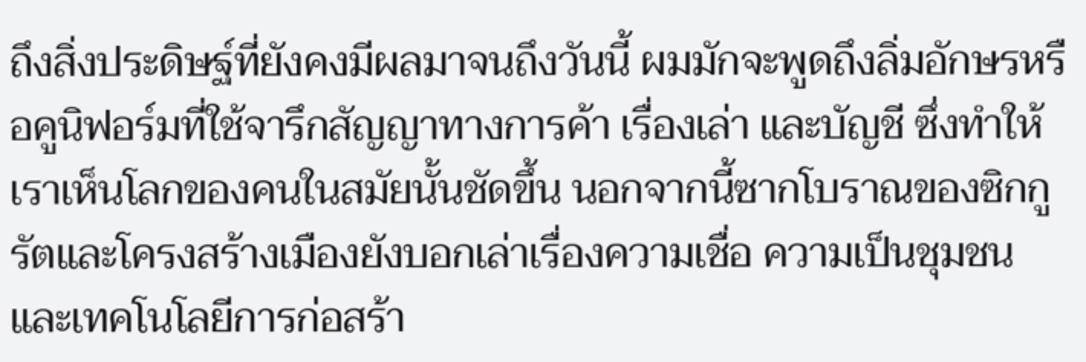ถึงสิ่งประดิษฐ์ที่ยังคงมีผลมาจนถึงวันนี้ ผมมักจะพูดถึงลิ่มอักษรหรือคูนิฟอร์มที่ใช้จารึกสัญญาทางการค้า เรื่องเล่า และบัญชี ซึ่งทำให้เราเห็นโลกของคนในสมัยนั้นชัดขึ้น นอกจากนี้ซากโบราณของซิกกูรัตและโครงสร้างเมืองยังบอกเล่าเรื่องความเชื่อ ความเป็นชุมชน และเทคโนโลยีการก่อสร้า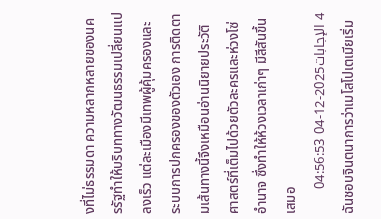งที่ไม่ธรรมดา ความหลากหลายของนครรัฐทำให้บริบททางวัฒนธรรมเปลี่ยนแปลงเร็ว แต่ละเมืองมีเทพผู้คุ้มครองและระบบการปกครองของตัวเอง การติดตามเส้นทางนี้จึงเหมือนอ่านนิยายประวัติศาสตร์ที่เต็มไปด้วยตัวละครและห่วงโซ่อำนาจ ซึ่งทำให้ห้วงเวลาเก่าๆ มีสีสันขึ้นเสมอ
4 الإجابات2025-12-04 04:56:53
ฉันชอบจินตนาการว่าเมโสโปเตเมียเริ่ม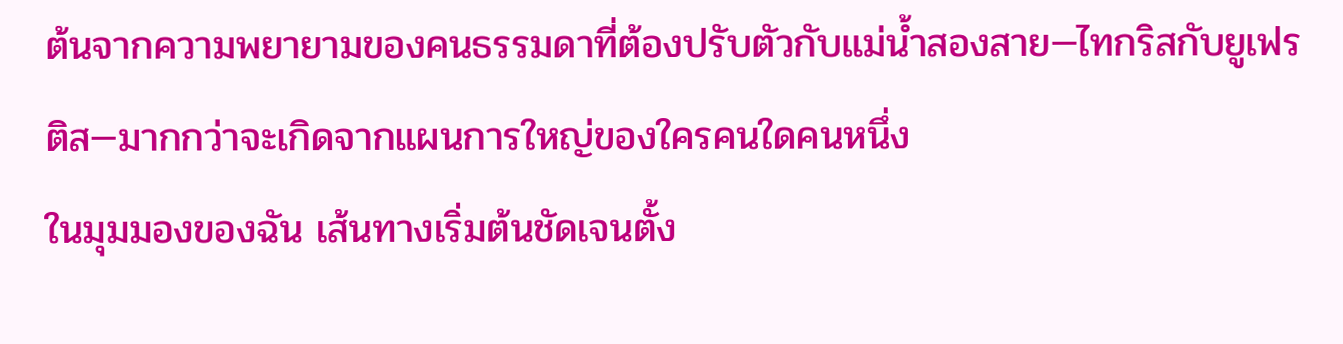ต้นจากความพยายามของคนธรรมดาที่ต้องปรับตัวกับแม่น้ำสองสาย—ไทกริสกับยูเฟรติส—มากกว่าจะเกิดจากแผนการใหญ่ของใครคนใดคนหนึ่ง
ในมุมมองของฉัน เส้นทางเริ่มต้นชัดเจนตั้ง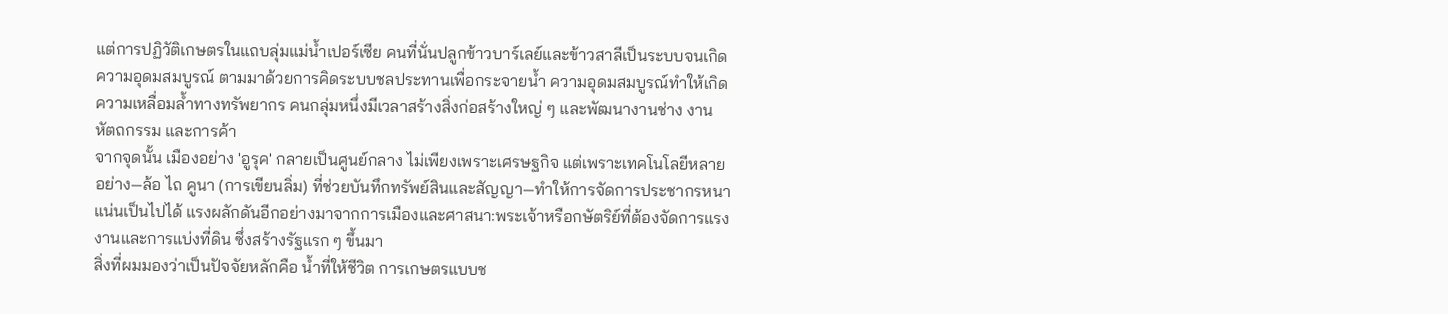แต่การปฏิวัติเกษตรในแถบลุ่มแม่น้ำเปอร์เซีย คนที่นั่นปลูกข้าวบาร์เลย์และข้าวสาลีเป็นระบบจนเกิดความอุดมสมบูรณ์ ตามมาด้วยการคิดระบบชลประทานเพื่อกระจายน้ำ ความอุดมสมบูรณ์ทำให้เกิดความเหลื่อมล้ำทางทรัพยากร คนกลุ่มหนึ่งมีเวลาสร้างสิ่งก่อสร้างใหญ่ ๆ และพัฒนางานช่าง งานหัตถกรรม และการค้า
จากจุดนั้น เมืองอย่าง 'อูรุค' กลายเป็นศูนย์กลาง ไม่เพียงเพราะเศรษฐกิจ แต่เพราะเทคโนโลยีหลายอย่าง—ล้อ ไถ คูนา (การเขียนลิ่ม) ที่ช่วยบันทึกทรัพย์สินและสัญญา—ทำให้การจัดการประชากรหนาแน่นเป็นไปได้ แรงผลักดันอีกอย่างมาจากการเมืองและศาสนา:พระเจ้าหรือกษัตริย์ที่ต้องจัดการแรงงานและการแบ่งที่ดิน ซึ่งสร้างรัฐแรก ๆ ขึ้นมา
สิ่งที่ผมมองว่าเป็นปัจจัยหลักคือ น้ำที่ให้ชีวิต การเกษตรแบบช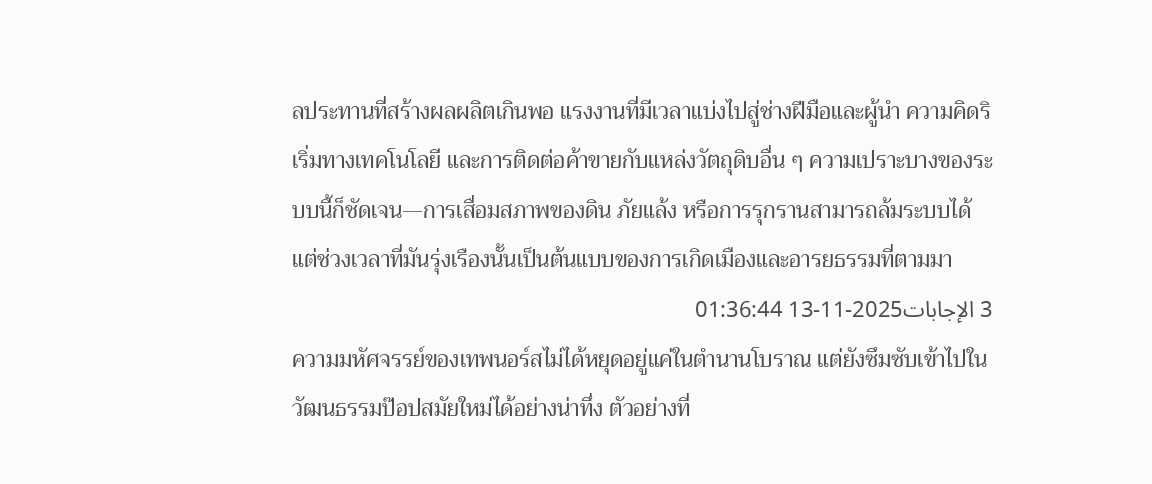ลประทานที่สร้างผลผลิตเกินพอ แรงงานที่มีเวลาแบ่งไปสู่ช่างฝีมือและผู้นำ ความคิดริเริ่มทางเทคโนโลยี และการติดต่อค้าขายกับแหล่งวัตถุดิบอื่น ๆ ความเปราะบางของระบบนี้ก็ชัดเจน—การเสื่อมสภาพของดิน ภัยแล้ง หรือการรุกรานสามารถล้มระบบได้ แต่ช่วงเวลาที่มันรุ่งเรืองนั้นเป็นต้นแบบของการเกิดเมืองและอารยธรรมที่ตามมา
3 الإجابات2025-11-13 01:36:44
ความมหัศจรรย์ของเทพนอร์สไม่ได้หยุดอยู่แค่ในตำนานโบราณ แต่ยังซึมซับเข้าไปในวัฒนธรรมป๊อปสมัยใหม่ได้อย่างน่าทึ่ง ตัวอย่างที่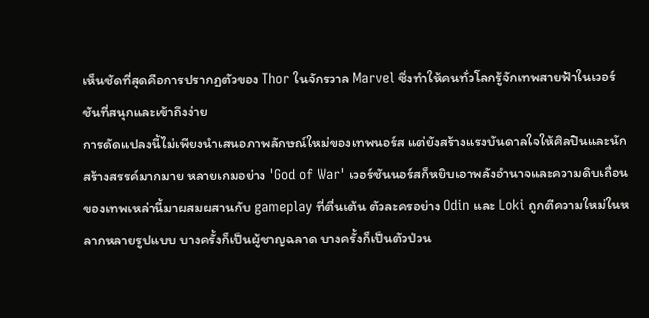เห็นชัดที่สุดคือการปรากฏตัวของ Thor ในจักรวาล Marvel ซึ่งทำให้คนทั่วโลกรู้จักเทพสายฟ้าในเวอร์ชันที่สนุกและเข้าถึงง่าย
การดัดแปลงนี้ไม่เพียงนำเสนอภาพลักษณ์ใหม่ของเทพนอร์ส แต่ยังสร้างแรงบันดาลใจให้ศิลปินและนักสร้างสรรค์มากมาย หลายเกมอย่าง 'God of War' เวอร์ชันนอร์สก็หยิบเอาพลังอำนาจและความดิบเถื่อนของเทพเหล่านี้มาผสมผสานกับ gameplay ที่ตื่นเต้น ตัวละครอย่าง Odin และ Loki ถูกตีความใหม่ในหลากหลายรูปแบบ บางครั้งก็เป็นผู้ชาญฉลาด บางครั้งก็เป็นตัวป่วน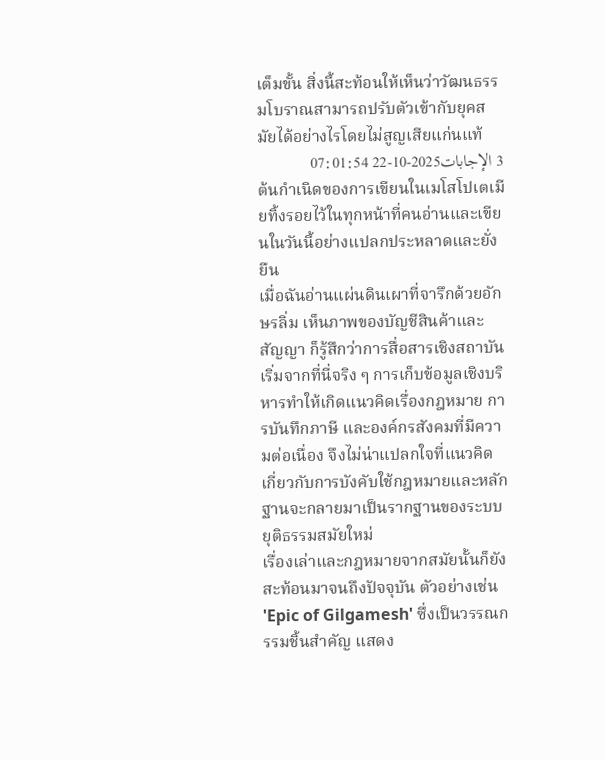เต็มขั้น สิ่งนี้สะท้อนให้เห็นว่าวัฒนธรรมโบราณสามารถปรับตัวเข้ากับยุคสมัยได้อย่างไรโดยไม่สูญเสียแก่นแท้
3 الإجابات2025-10-22 07:01:54
ต้นกำเนิดของการเขียนในเมโสโปเตเมียทิ้งรอยไว้ในทุกหน้าที่คนอ่านและเขียนในวันนี้อย่างแปลกประหลาดและยั่งยืน
เมื่อฉันอ่านแผ่นดินเผาที่จารึกด้วยอักษรลิ่ม เห็นภาพของบัญชีสินค้าและสัญญา ก็รู้สึกว่าการสื่อสารเชิงสถาบันเริ่มจากที่นี่จริง ๆ การเก็บข้อมูลเชิงบริหารทำให้เกิดแนวคิดเรื่องกฎหมาย การบันทึกภาษี และองค์กรสังคมที่มีความต่อเนื่อง จึงไม่น่าแปลกใจที่แนวคิดเกี่ยวกับการบังคับใช้กฎหมายและหลักฐานจะกลายมาเป็นรากฐานของระบบยุติธรรมสมัยใหม่
เรื่องเล่าและกฎหมายจากสมัยนั้นก็ยังสะท้อนมาจนถึงปัจจุบัน ตัวอย่างเช่น 'Epic of Gilgamesh' ซึ่งเป็นวรรณกรรมชิ้นสำคัญ แสดง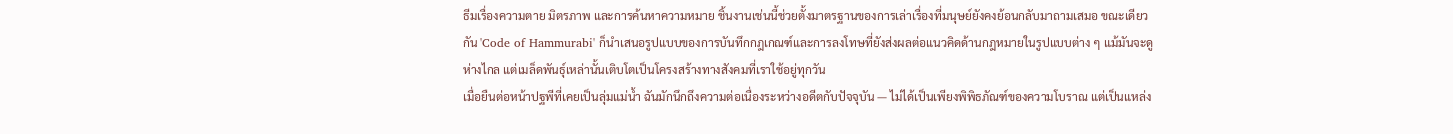ธีมเรื่องความตาย มิตรภาพ และการค้นหาความหมาย ชิ้นงานเช่นนี้ช่วยตั้งมาตรฐานของการเล่าเรื่องที่มนุษย์ยังคงย้อนกลับมาถามเสมอ ขณะเดียวกัน 'Code of Hammurabi' ก็นำเสนอรูปแบบของการบันทึกกฎเกณฑ์และการลงโทษที่ยังส่งผลต่อแนวคิดด้านกฎหมายในรูปแบบต่าง ๆ แม้มันจะดูห่างไกล แต่เมล็ดพันธุ์เหล่านั้นเติบโตเป็นโครงสร้างทางสังคมที่เราใช้อยู่ทุกวัน
เมื่อยืนต่อหน้าปฐพีที่เคยเป็นลุ่มแม่น้ำ ฉันมักนึกถึงความต่อเนื่องระหว่างอดีตกับปัจจุบัน — ไม่ได้เป็นเพียงพิพิธภัณฑ์ของความโบราณ แต่เป็นแหล่ง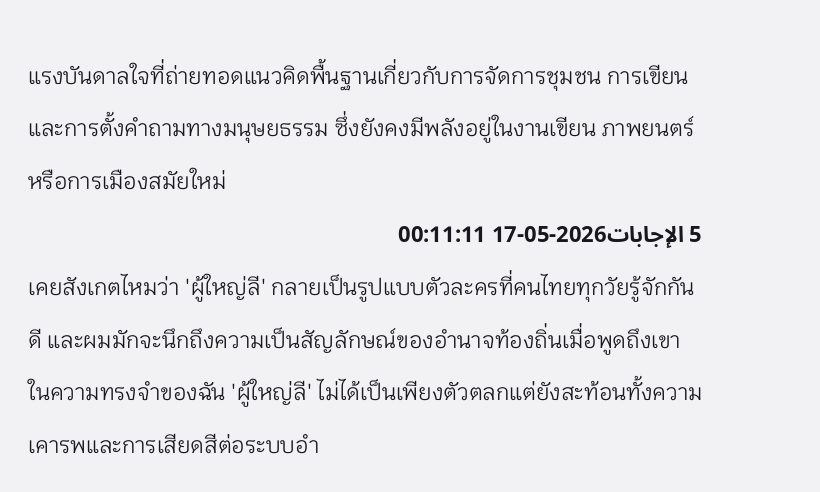แรงบันดาลใจที่ถ่ายทอดแนวคิดพื้นฐานเกี่ยวกับการจัดการชุมชน การเขียน และการตั้งคำถามทางมนุษยธรรม ซึ่งยังคงมีพลังอยู่ในงานเขียน ภาพยนตร์ หรือการเมืองสมัยใหม่
5 الإجابات2026-05-17 00:11:11
เคยสังเกตไหมว่า 'ผู้ใหญ่ลี' กลายเป็นรูปแบบตัวละครที่คนไทยทุกวัยรู้จักกันดี และผมมักจะนึกถึงความเป็นสัญลักษณ์ของอำนาจท้องถิ่นเมื่อพูดถึงเขา ในความทรงจำของฉัน 'ผู้ใหญ่ลี' ไม่ได้เป็นเพียงตัวตลกแต่ยังสะท้อนทั้งความเคารพและการเสียดสีต่อระบบอำ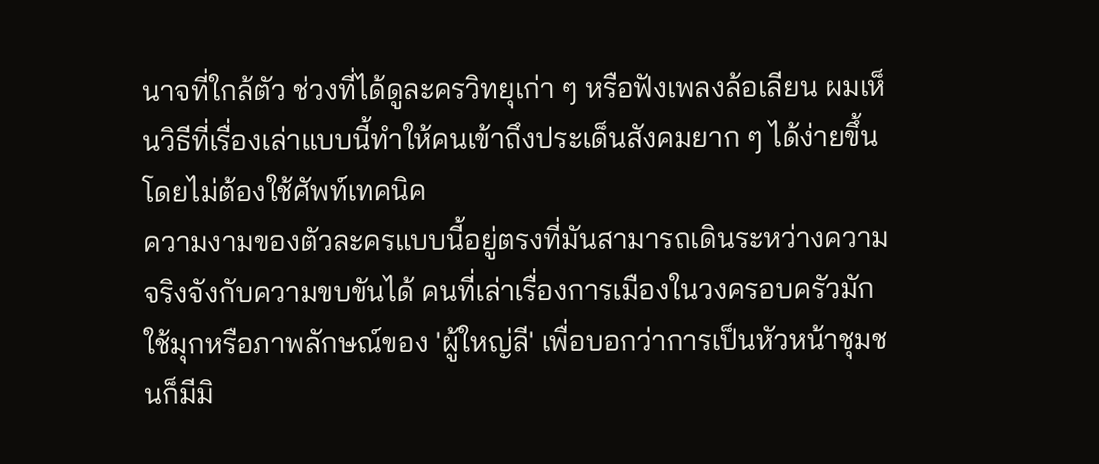นาจที่ใกล้ตัว ช่วงที่ได้ดูละครวิทยุเก่า ๆ หรือฟังเพลงล้อเลียน ผมเห็นวิธีที่เรื่องเล่าแบบนี้ทำให้คนเข้าถึงประเด็นสังคมยาก ๆ ได้ง่ายขึ้นโดยไม่ต้องใช้ศัพท์เทคนิค
ความงามของตัวละครแบบนี้อยู่ตรงที่มันสามารถเดินระหว่างความจริงจังกับความขบขันได้ คนที่เล่าเรื่องการเมืองในวงครอบครัวมักใช้มุกหรือภาพลักษณ์ของ 'ผู้ใหญ่ลี' เพื่อบอกว่าการเป็นหัวหน้าชุมชนก็มีมิ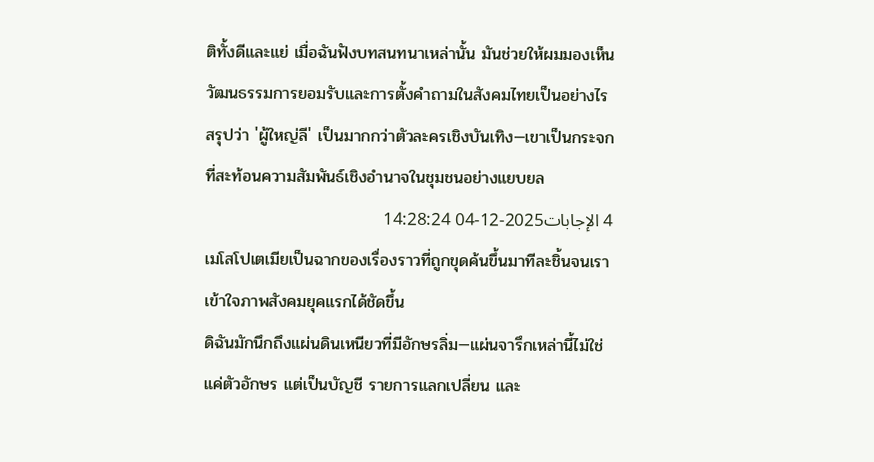ติทั้งดีและแย่ เมื่อฉันฟังบทสนทนาเหล่านั้น มันช่วยให้ผมมองเห็นวัฒนธรรมการยอมรับและการตั้งคำถามในสังคมไทยเป็นอย่างไร สรุปว่า 'ผู้ใหญ่ลี' เป็นมากกว่าตัวละครเชิงบันเทิง—เขาเป็นกระจกที่สะท้อนความสัมพันธ์เชิงอำนาจในชุมชนอย่างแยบยล
4 الإجابات2025-12-04 14:28:24
เมโสโปเตเมียเป็นฉากของเรื่องราวที่ถูกขุดค้นขึ้นมาทีละชิ้นจนเราเข้าใจภาพสังคมยุคแรกได้ชัดขึ้น
ดิฉันมักนึกถึงแผ่นดินเหนียวที่มีอักษรลิ่ม—แผ่นจารึกเหล่านี้ไม่ใช่แค่ตัวอักษร แต่เป็นบัญชี รายการแลกเปลี่ยน และ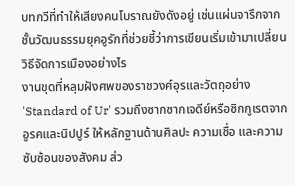บทกวีที่ทำให้เสียงคนโบราณยังดังอยู่ เช่นแผ่นจารึกจากชั้นวัฒนธรรมยุคอูรักที่ช่วยชี้ว่าการเขียนเริ่มเข้ามาเปลี่ยนวิธีจัดการเมืองอย่างไร
งานขุดที่หลุมฝังศพของราชวงศ์อุรและวัตถุอย่าง 'Standard of Ur' รวมถึงซากซากเจดีย์หรือซิกกูเรตจากอูรคและนิปปูร์ ให้หลักฐานด้านศิลปะ ความเชื่อ และความซับซ้อนของสังคม ส่ว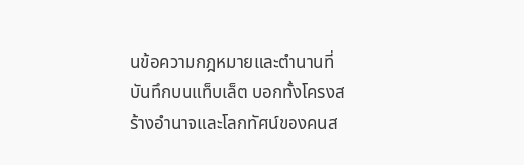นข้อความกฎหมายและตำนานที่บันทึกบนแท็บเล็ต บอกทั้งโครงสร้างอำนาจและโลกทัศน์ของคนส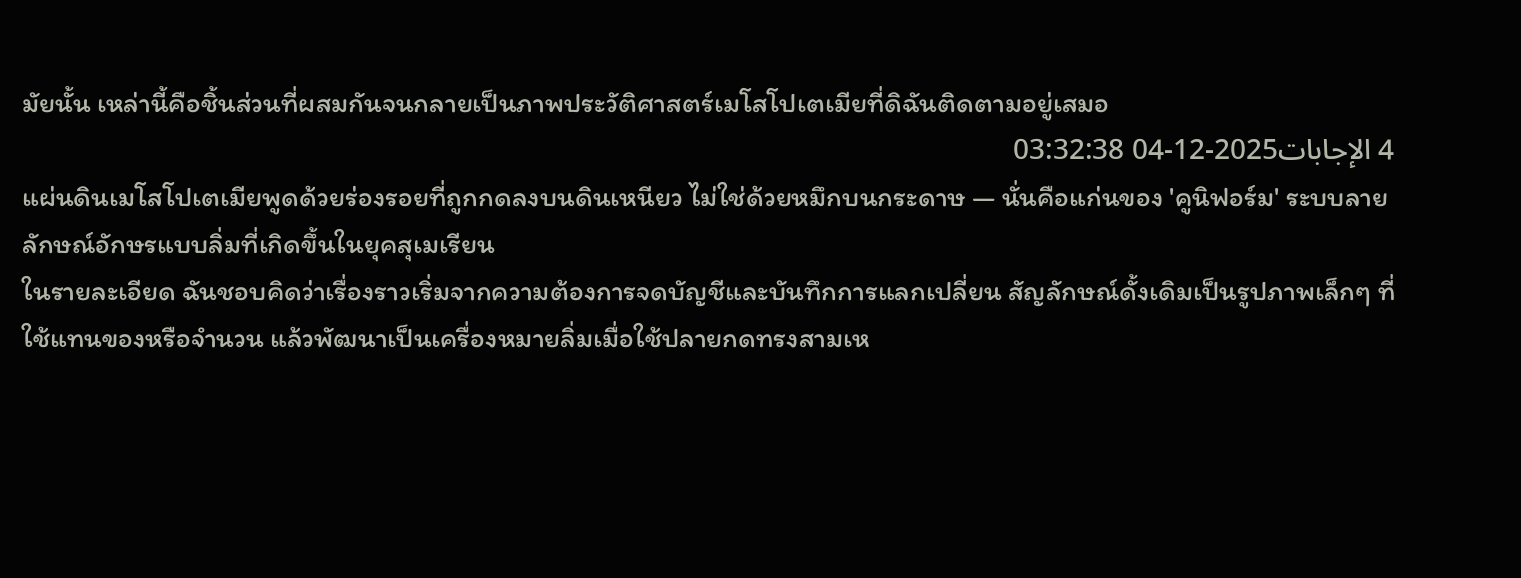มัยนั้น เหล่านี้คือชิ้นส่วนที่ผสมกันจนกลายเป็นภาพประวัติศาสตร์เมโสโปเตเมียที่ดิฉันติดตามอยู่เสมอ
4 الإجابات2025-12-04 03:32:38
แผ่นดินเมโสโปเตเมียพูดด้วยร่องรอยที่ถูกกดลงบนดินเหนียว ไม่ใช่ด้วยหมึกบนกระดาษ — นั่นคือแก่นของ 'คูนิฟอร์ม' ระบบลายลักษณ์อักษรแบบลิ่มที่เกิดขึ้นในยุคสุเมเรียน
ในรายละเอียด ฉันชอบคิดว่าเรื่องราวเริ่มจากความต้องการจดบัญชีและบันทึกการแลกเปลี่ยน สัญลักษณ์ดั้งเดิมเป็นรูปภาพเล็กๆ ที่ใช้แทนของหรือจำนวน แล้วพัฒนาเป็นเครื่องหมายลิ่มเมื่อใช้ปลายกดทรงสามเห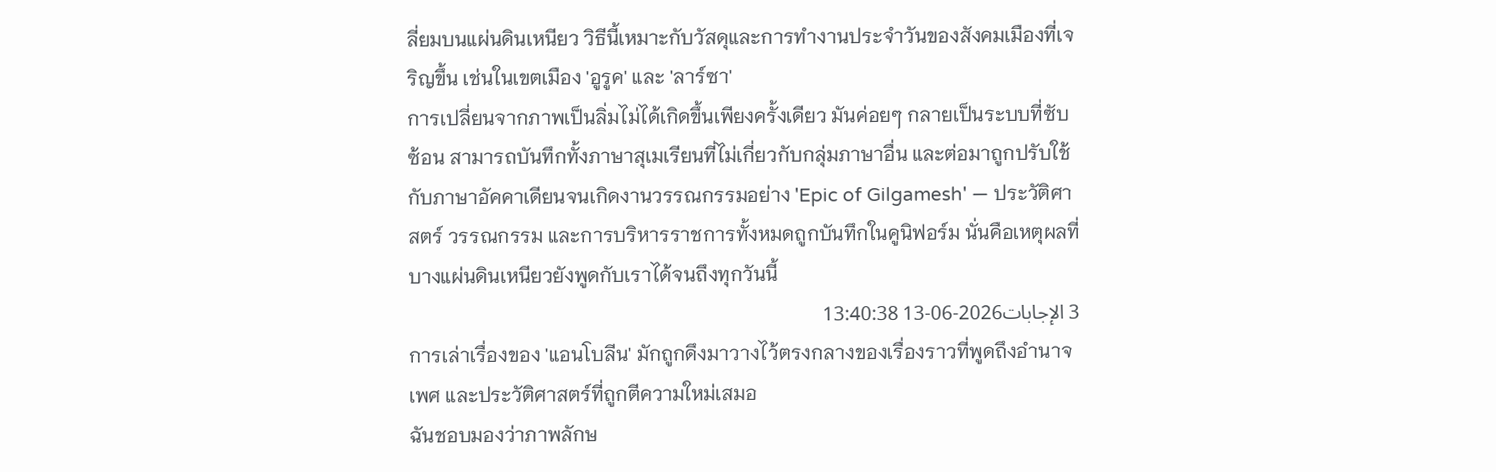ลี่ยมบนแผ่นดินเหนียว วิธีนี้เหมาะกับวัสดุและการทำงานประจำวันของสังคมเมืองที่เจริญขึ้น เช่นในเขตเมือง 'อูรูค' และ 'ลาร์ซา'
การเปลี่ยนจากภาพเป็นลิ่มไม่ได้เกิดขึ้นเพียงครั้งเดียว มันค่อยๆ กลายเป็นระบบที่ซับซ้อน สามารถบันทึกทั้งภาษาสุเมเรียนที่ไม่เกี่ยวกับกลุ่มภาษาอื่น และต่อมาถูกปรับใช้กับภาษาอัคคาเดียนจนเกิดงานวรรณกรรมอย่าง 'Epic of Gilgamesh' — ประวัติศาสตร์ วรรณกรรม และการบริหารราชการทั้งหมดถูกบันทึกในคูนิฟอร์ม นั่นคือเหตุผลที่บางแผ่นดินเหนียวยังพูดกับเราได้จนถึงทุกวันนี้
3 الإجابات2026-06-13 13:40:38
การเล่าเรื่องของ 'แอนโบลีน' มักถูกดึงมาวางไว้ตรงกลางของเรื่องราวที่พูดถึงอำนาจ เพศ และประวัติศาสตร์ที่ถูกตีความใหม่เสมอ
ฉันชอบมองว่าภาพลักษ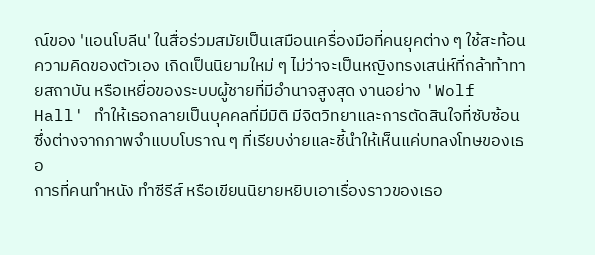ณ์ของ 'แอนโบลีน' ในสื่อร่วมสมัยเป็นเสมือนเครื่องมือที่คนยุคต่าง ๆ ใช้สะท้อนความคิดของตัวเอง เกิดเป็นนิยามใหม่ ๆ ไม่ว่าจะเป็นหญิงทรงเสน่ห์ที่กล้าท้าทายสถาบัน หรือเหยื่อของระบบผู้ชายที่มีอำนาจสูงสุด งานอย่าง 'Wolf Hall' ทำให้เธอกลายเป็นบุคคลที่มีมิติ มีจิตวิทยาและการตัดสินใจที่ซับซ้อน ซึ่งต่างจากภาพจำแบบโบราณ ๆ ที่เรียบง่ายและชี้นำให้เห็นแค่บทลงโทษของเธอ
การที่คนทำหนัง ทำซีรีส์ หรือเขียนนิยายหยิบเอาเรื่องราวของเธอ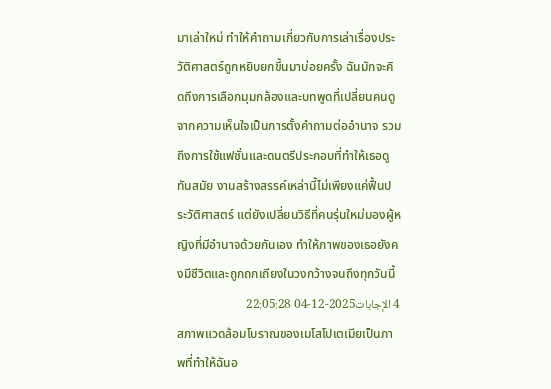มาเล่าใหม่ ทำให้คำถามเกี่ยวกับการเล่าเรื่องประวัติศาสตร์ถูกหยิบยกขึ้นมาบ่อยครั้ง ฉันมักจะคิดถึงการเลือกมุมกล้องและบทพูดที่เปลี่ยนคนดูจากความเห็นใจเป็นการตั้งคำถามต่ออำนาจ รวมถึงการใช้แฟชั่นและดนตรีประกอบที่ทำให้เธอดูทันสมัย งานสร้างสรรค์เหล่านี้ไม่เพียงแค่ฟื้นประวัติศาสตร์ แต่ยังเปลี่ยนวิธีที่คนรุ่นใหม่มองผู้หญิงที่มีอำนาจด้วยกันเอง ทำให้ภาพของเธอยังคงมีชีวิตและถูกถกเถียงในวงกว้างจนถึงทุกวันนี้
4 الإجابات2025-12-04 22:05:28
สภาพแวดล้อมโบราณของเมโสโปเตเมียเป็นภาพที่ทำให้ฉันอ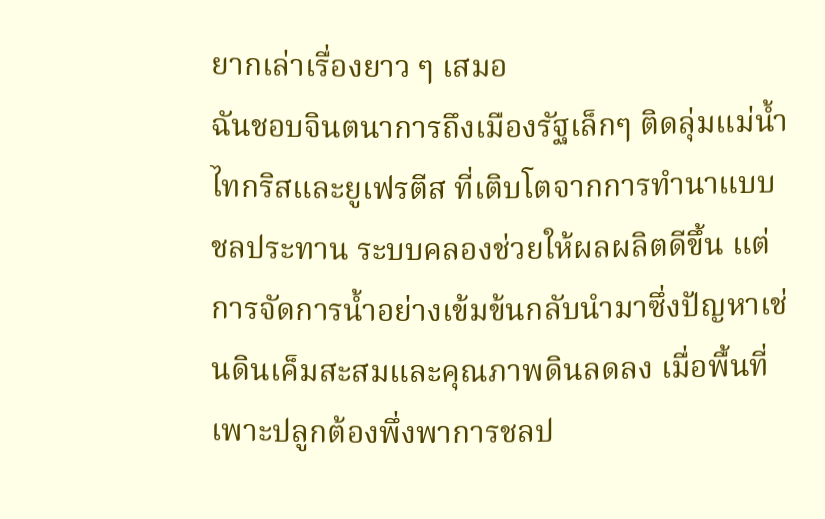ยากเล่าเรื่องยาว ๆ เสมอ
ฉันชอบจินตนาการถึงเมืองรัฐเล็กๆ ติดลุ่มแม่น้ำไทกริสและยูเฟรตีส ที่เติบโตจากการทำนาแบบชลประทาน ระบบคลองช่วยให้ผลผลิตดีขึ้น แต่การจัดการน้ำอย่างเข้มข้นกลับนำมาซึ่งปัญหาเช่นดินเค็มสะสมและคุณภาพดินลดลง เมื่อพื้นที่เพาะปลูกต้องพึ่งพาการชลป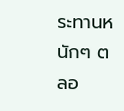ระทานหนักๆ ตลอ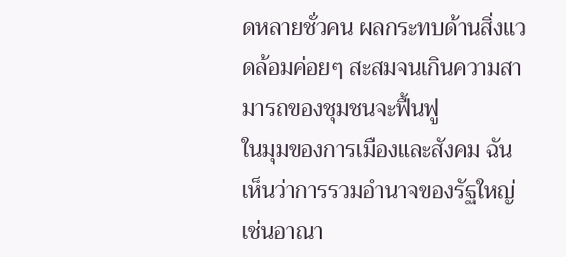ดหลายชั่วคน ผลกระทบด้านสิ่งแวดล้อมค่อยๆ สะสมจนเกินความสามารถของชุมชนจะฟื้นฟู
ในมุมของการเมืองและสังคม ฉันเห็นว่าการรวมอำนาจของรัฐใหญ่เช่นอาณา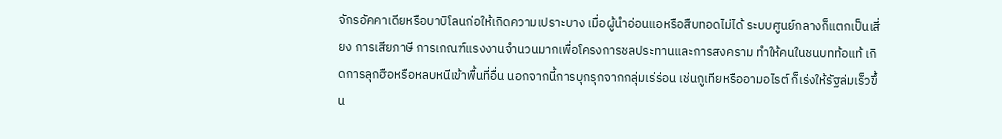จักรอัคคาเดียหรือบาบิโลนก่อให้เกิดความเปราะบาง เมื่อผู้นำอ่อนแอหรือสืบทอดไม่ได้ ระบบศูนย์กลางก็แตกเป็นเสี่ยง การเสียภาษี การเกณฑ์แรงงานจำนวนมากเพื่อโครงการชลประทานและการสงคราม ทำให้คนในชนบทท้อแท้ เกิดการลุกฮือหรือหลบหนีเข้าพื้นที่อื่น นอกจากนี้การบุกรุกจากกลุ่มเร่ร่อน เช่นกูเทียหรืออามอไรต์ ก็เร่งให้รัฐล่มเร็วขึ้น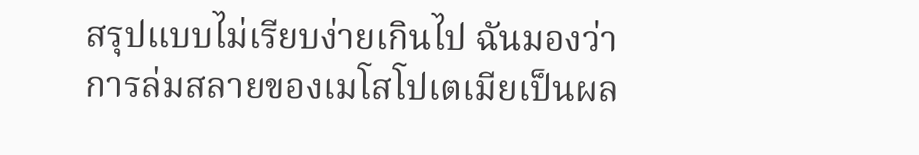สรุปแบบไม่เรียบง่ายเกินไป ฉันมองว่าการล่มสลายของเมโสโปเตเมียเป็นผล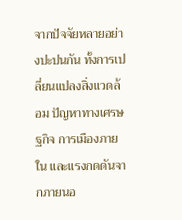จากปัจจัยหลายอย่างปะปนกัน ทั้งการเปลี่ยนแปลงสิ่งแวดล้อม ปัญหาทางเศรษฐกิจ การเมืองภายใน และแรงกดดันจากภายนอ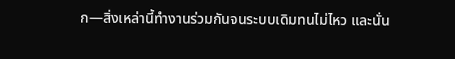ก—สิ่งเหล่านี้ทำงานร่วมกันจนระบบเดิมทนไม่ไหว และนั่น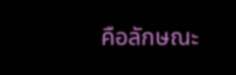คือลักษณะ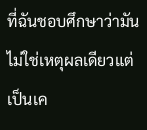ที่ฉันชอบศึกษาว่ามันไม่ใช่เหตุผลเดียวแต่เป็นเค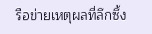รือข่ายเหตุผลที่ลึกซึ้ง